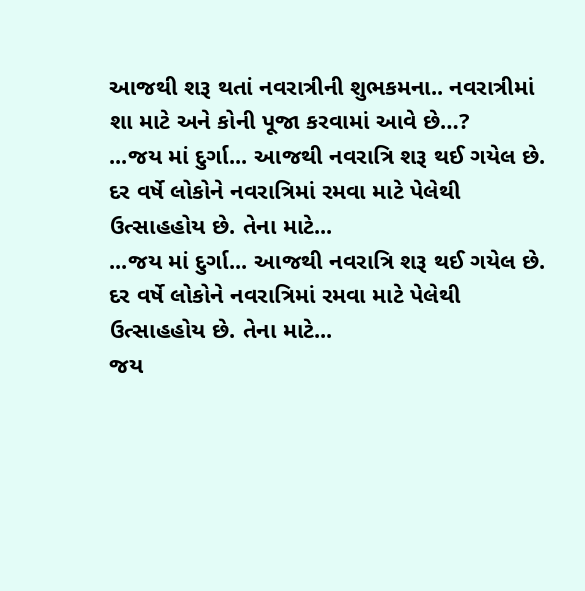આજથી શરૂ થતાં નવરાત્રીની શુભકમના.. નવરાત્રીમાં શા માટે અને કોની પૂજા કરવામાં આવે છે…?
...જય માં દુર્ગા... આજથી નવરાત્રિ શરૂ થઈ ગયેલ છે. દર વર્ષે લોકોને નવરાત્રિમાં રમવા માટે પેલેથી ઉત્સાહહોય છે. તેના માટે...
...જય માં દુર્ગા... આજથી નવરાત્રિ શરૂ થઈ ગયેલ છે. દર વર્ષે લોકોને નવરાત્રિમાં રમવા માટે પેલેથી ઉત્સાહહોય છે. તેના માટે...
જય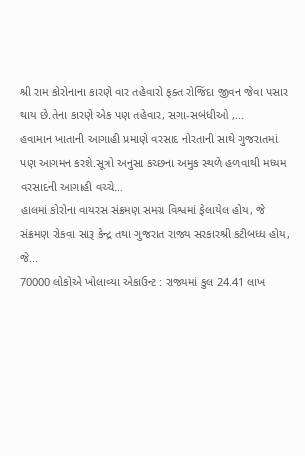શ્રી રામ કોરોનાના કારણે વાર તહેવારો ફક્ત રોજિંદા જીવન જેવા પસાર થાય છે.તેના કારણે એક પણ તહેવાર, સગા-સબંધીઓ ,...
હવામાન ખાતાની આગાહી પ્રમાણે વરસાદ નોરતાની સાથે ગુજરાતમાં પણ આગમન કરશે.સૂત્રો અનુસા કચ્છના અમુક સ્થળે હળવાથી મધ્યમ વરસાદની આગાહી વચ્ચે...
હાલમાં કોરોના વાયરસ સંક્રમણ સમગ્ર વિશ્વમાં ફેલાયેલ હોય, જે સંક્રમણ રોકવા સારૂ કેન્દ્ર તથા ગુજરાત રાજ્ય સરકારશ્રી કટીબધ્ધ હોય, જે...
70000 લોકોએ ખોલાવ્યા એકાઉન્ટ : રાજ્યમાં કુલ 24.41 લાખ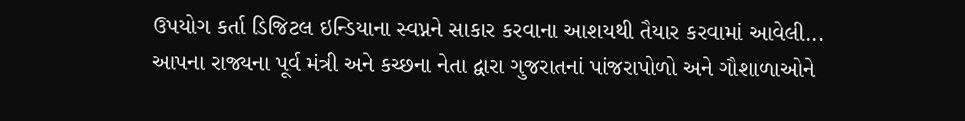ઉપયોગ કર્તા ડિજિટલ ઇન્ડિયાના સ્વપ્નને સાકાર કરવાના આશયથી તૈયાર કરવામાં આવેલી...
આપના રાજ્યના પૂર્વ મંત્રી અને કચ્છના નેતા દ્વારા ગુજરાતનાં પાંજરાપોળો અને ગૌશાળાઓને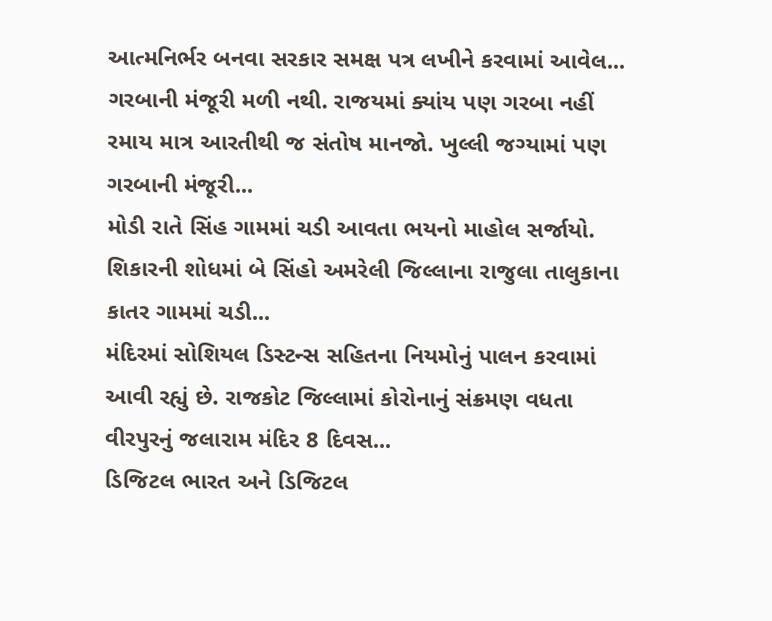આત્મનિર્ભર બનવા સરકાર સમક્ષ પત્ર લખીને કરવામાં આવેલ...
ગરબાની મંજૂરી મળી નથી. રાજયમાં ક્યાંય પણ ગરબા નહીં રમાય માત્ર આરતીથી જ સંતોષ માનજો. ખુલ્લી જગ્યામાં પણ ગરબાની મંજૂરી...
મોડી રાતે સિંહ ગામમાં ચડી આવતા ભયનો માહોલ સર્જાયો. શિકારની શોધમાં બે સિંહો અમરેલી જિલ્લાના રાજુલા તાલુકાના કાતર ગામમાં ચડી...
મંદિરમાં સોશિયલ ડિસ્ટન્સ સહિતના નિયમોનું પાલન કરવામાં આવી રહ્યું છે. રાજકોટ જિલ્લામાં કોરોનાનું સંક્રમણ વધતા વીરપુરનું જલારામ મંદિર 8 દિવસ...
ડિજિટલ ભારત અને ડિજિટલ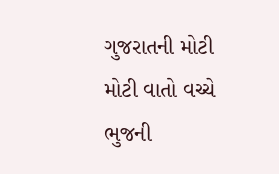ગુજરાતની મોટી મોટી વાતો વચ્ચે ભુજની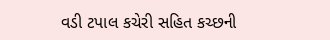વડી ટપાલ કચેરી સહિત કચ્છની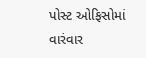પોસ્ટ ઓફિસોમાં વારંવાર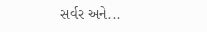સર્વર અને...